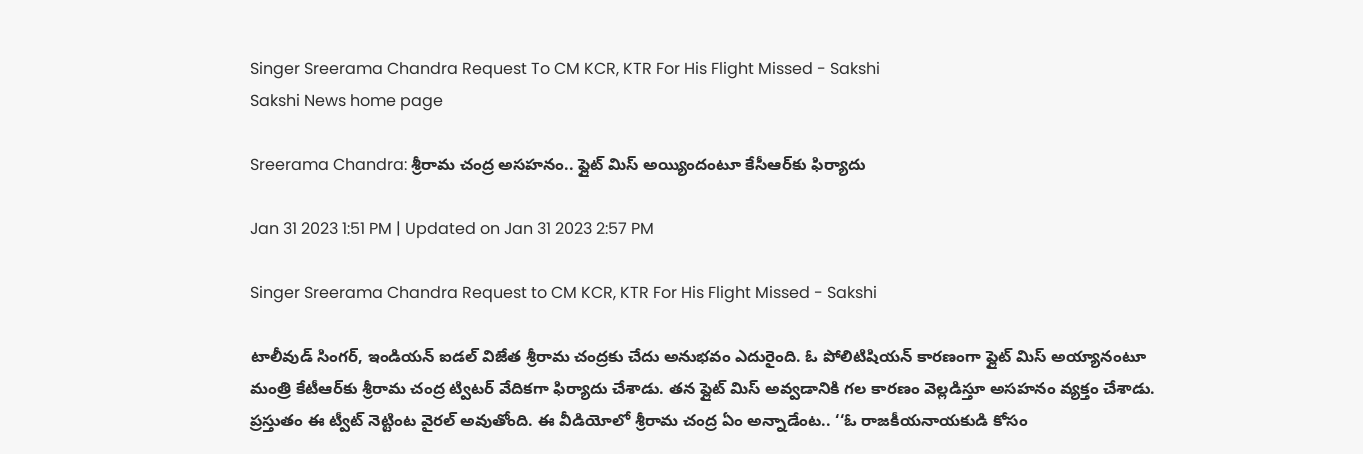Singer Sreerama Chandra Request To CM KCR, KTR For His Flight Missed - Sakshi
Sakshi News home page

Sreerama Chandra: శ్రీరామ చంద్ర అసహనం.. ఫ్లైట్‌ మిస్‌ అయ్యిందంటూ కేసీఆర్‌కు ఫిర్యాదు

Jan 31 2023 1:51 PM | Updated on Jan 31 2023 2:57 PM

Singer Sreerama Chandra Request to CM KCR, KTR For His Flight Missed - Sakshi

టాలీవుడ్‌ సింగర్‌, ఇండియన్‌ ఐడల్‌ విజేత శ్రీరామ చంద్రకు చేదు అనుభవం ఎదురైంది. ఓ పోలిటిషియన్‌ కారణంగా ఫ్లైట్‌ మిస్‌ అయ్యానంటూ మంత్రి కేటీఆర్‌కు శ్రీరామ చంద్ర ట్విటర్‌ వేదికగా ఫిర్యాదు చేశాడు. తన ఫ్లైట్‌ మిస్‌ అవ్వడానికి గల కారణం వెల్లడిస్తూ అసహనం వ్యక్తం చేశాడు. ప్రస్తుతం ఈ ట్వీట్‌ నెట్టింట వైరల్‌ అవుతోంది. ఈ వీడియోలో శ్రీరామ చంద్ర ఏం అన్నాడేంట.. ‘‘ఓ రాజకీయనాయకుడి కోసం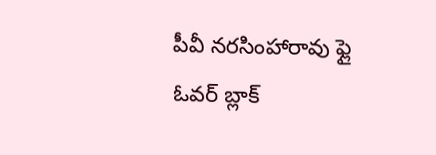పీవీ నరసింహారావు ఫ్లై ఓవర్ బ్లాక్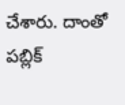చేశారు. దాంతో పబ్లిక్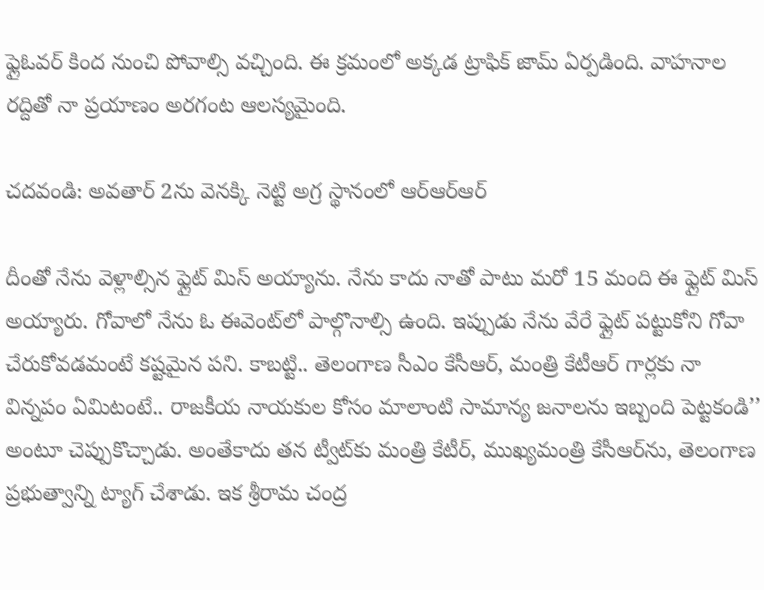ఫ్లైఓవర్‌ కింద నుంచి పోవాల్సి వచ్చింది. ఈ క్రమంలో అక్కడ ట్రాఫిక్‌ జామ్‌ ఏర్పడింది. వాహనాల రద్దితో నా ప్రయాణం అరగంట ఆలస్యమైంది.

చదవండి: అవతార్‌ 2ను వెనక్కి నెట్టి అగ్ర స్థానంలో ఆర్‌ఆర్‌ఆర్‌

దీంతో నేను వెళ్లాల్సిన ఫ్లైట్ మిస్ అయ్యాను. నేను కాదు నాతో పాటు మరో 15 మంది ఈ ఫ్లైట్‌ మిస్‌ అయ్యారు. గోవాలో నేను ఓ ఈవెంట్‌లో పాల్గొనాల్సి ఉంది. ఇప్పుడు నేను వేరే ఫ్లైట్ పట్టుకోని గోవా చేరుకోవడమంటే కష్టమైన పని. కాబట్టి.. తెలంగాణ సీఎం కేసీఆర్, మంత్రి కేటీఆర్ గార్లకు నా విన్నపం ఏమిటంటే.. రాజకీయ నాయకుల కోసం మాలాంటి సామాన్య జనాలను ఇబ్బంది పెట్టకండి’’ అంటూ చెప్పుకొచ్చాడు. అంతేకాదు తన ట్వీట్‌కు మంత్రి కేటీర్‌, ముఖ్యమంత్రి కేసీఆర్‌ను, తెలంగాణ ప్రభుత్వాన్ని ట్యాగ్‌ చేశాడు. ఇక శ్రీరామ చంద్ర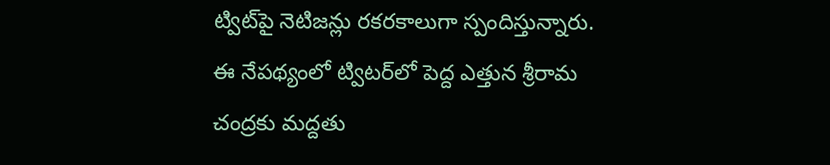ట్విట్‌పై నెటిజన్లు రకరకాలుగా స్పందిస్తున్నారు. ఈ నేపథ్యంలో ట్విటర్‌లో పెద్ద ఎత్తున శ్రీరామ చంద్రకు మద్దతు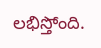లభిస్తోంది.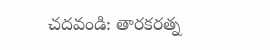చదవండి: తారకరత్న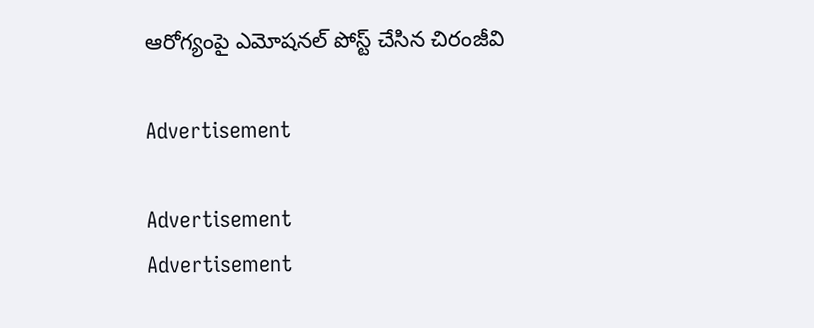ఆరోగ్యంపై ఎమోషనల్‌ పోస్ట్‌ చేసిన చిరంజీవి

Advertisement

Advertisement
Advertisement